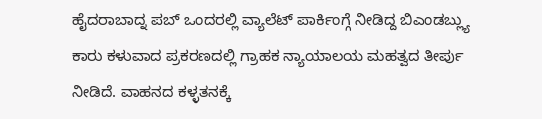ಹೈದರಾಬಾದ್ನ ಪಬ್ ಒಂದರಲ್ಲಿ ವ್ಯಾಲೆಟ್ ಪಾರ್ಕಿಂಗ್ಗೆ ನೀಡಿದ್ದ ಬಿಎಂಡಬ್ಲ್ಯು ಕಾರು ಕಳುವಾದ ಪ್ರಕರಣದಲ್ಲಿ ಗ್ರಾಹಕ ನ್ಯಾಯಾಲಯ ಮಹತ್ವದ ತೀರ್ಪು ನೀಡಿದೆ. ವಾಹನದ ಕಳ್ಳತನಕ್ಕೆ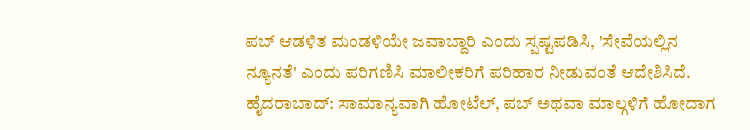ಪಬ್ ಆಡಳಿತ ಮಂಡಳಿಯೇ ಜವಾಬ್ದಾರಿ ಎಂದು ಸ್ಪಷ್ಟಪಡಿಸಿ, 'ಸೇವೆಯಲ್ಲಿನ ನ್ಯೂನತೆ' ಎಂದು ಪರಿಗಣಿಸಿ ಮಾಲೀಕರಿಗೆ ಪರಿಹಾರ ನೀಡುವಂತೆ ಆದೇಶಿಸಿದೆ.
ಹೈದರಾಬಾದ್: ಸಾಮಾನ್ಯವಾಗಿ ಹೋಟೆಲ್, ಪಬ್ ಅಥವಾ ಮಾಲ್ಗಳಿಗೆ ಹೋದಾಗ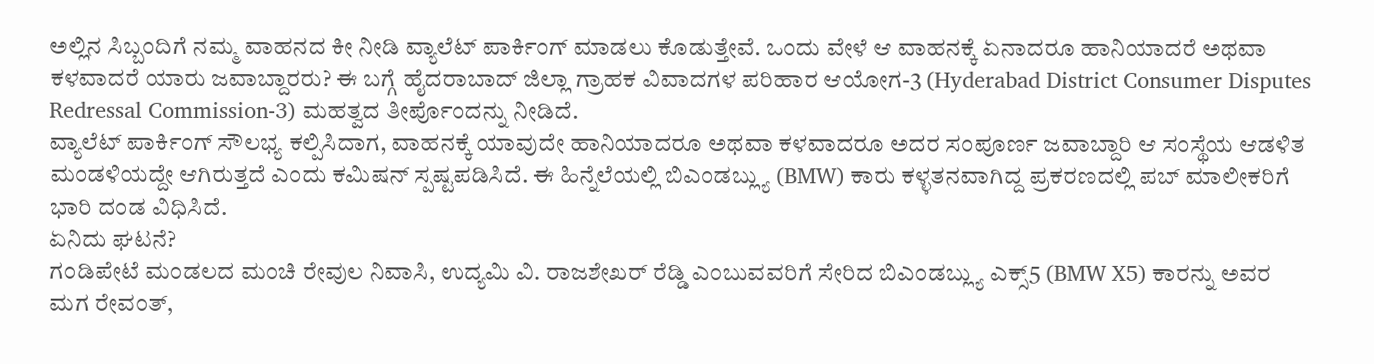ಅಲ್ಲಿನ ಸಿಬ್ಬಂದಿಗೆ ನಮ್ಮ ವಾಹನದ ಕೀ ನೀಡಿ ವ್ಯಾಲೆಟ್ ಪಾರ್ಕಿಂಗ್ ಮಾಡಲು ಕೊಡುತ್ತೇವೆ. ಒಂದು ವೇಳೆ ಆ ವಾಹನಕ್ಕೆ ಏನಾದರೂ ಹಾನಿಯಾದರೆ ಅಥವಾ ಕಳವಾದರೆ ಯಾರು ಜವಾಬ್ದಾರರು? ಈ ಬಗ್ಗೆ ಹೈದರಾಬಾದ್ ಜಿಲ್ಲಾ ಗ್ರಾಹಕ ವಿವಾದಗಳ ಪರಿಹಾರ ಆಯೋಗ-3 (Hyderabad District Consumer Disputes Redressal Commission-3) ಮಹತ್ವದ ತೀರ್ಪೊಂದನ್ನು ನೀಡಿದೆ.
ವ್ಯಾಲೆಟ್ ಪಾರ್ಕಿಂಗ್ ಸೌಲಭ್ಯ ಕಲ್ಪಿಸಿದಾಗ, ವಾಹನಕ್ಕೆ ಯಾವುದೇ ಹಾನಿಯಾದರೂ ಅಥವಾ ಕಳವಾದರೂ ಅದರ ಸಂಪೂರ್ಣ ಜವಾಬ್ದಾರಿ ಆ ಸಂಸ್ಥೆಯ ಆಡಳಿತ ಮಂಡಳಿಯದ್ದೇ ಆಗಿರುತ್ತದೆ ಎಂದು ಕಮಿಷನ್ ಸ್ಪಷ್ಟಪಡಿಸಿದೆ. ಈ ಹಿನ್ನೆಲೆಯಲ್ಲಿ ಬಿಎಂಡಬ್ಲ್ಯು (BMW) ಕಾರು ಕಳ್ಳತನವಾಗಿದ್ದ ಪ್ರಕರಣದಲ್ಲಿ ಪಬ್ ಮಾಲೀಕರಿಗೆ ಭಾರಿ ದಂಡ ವಿಧಿಸಿದೆ.
ಏನಿದು ಘಟನೆ?
ಗಂಡಿಪೇಟೆ ಮಂಡಲದ ಮಂಚಿ ರೇವುಲ ನಿವಾಸಿ, ಉದ್ಯಮಿ ವಿ. ರಾಜಶೇಖರ್ ರೆಡ್ಡಿ ಎಂಬುವವರಿಗೆ ಸೇರಿದ ಬಿಎಂಡಬ್ಲ್ಯು ಎಕ್ಸ್5 (BMW X5) ಕಾರನ್ನು ಅವರ ಮಗ ರೇವಂತ್,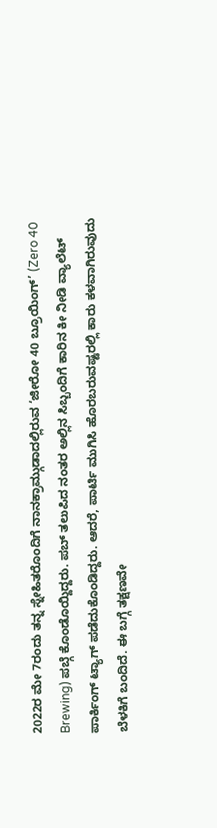2022ರ ಮೇ 7ರಂದು ತನ್ನ ಸ್ನೇಹಿತರೊಂದಿಗೆ ನಾನಕ್ರಾಮ್ಗುಡಾದಲ್ಲಿರುವ ‘ಜೀರೋ 40 ಬ್ರೂಯಿಂಗ್’ (Zero 40 Brewing) ಪಬ್ಗೆ ಕೊಂಡೊಯ್ದಿದ್ದರು. ಪಬ್ ತಲುಪಿದ ನಂತರ ಅಲ್ಲಿನ ಸಿಬ್ಬಂದಿಗೆ ಕಾರಿನ ಕೀ ನೀಡಿ ವ್ಯಾಲೆಟ್ ಪಾರ್ಕಿಂಗ್ ಟ್ಯಾಗ್ ಪಡೆದುಕೊಂಡಿದ್ದರು. ಆದರೆ, ಪಾರ್ಟಿ ಮುಗಿಸಿ ಹೊರಬರುವಷ್ಟರಲ್ಲಿ ಕಾರು ಕಳವಾಗಿರುವುದು ಬೆಳಕಿಗೆ ಬಂದಿದೆ. ಈ ಬಗ್ಗೆ ತಕ್ಷಣವೇ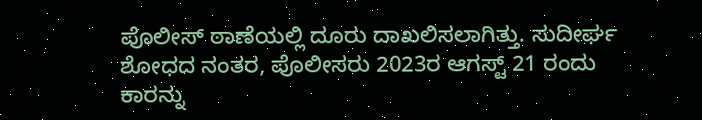ಪೊಲೀಸ್ ಠಾಣೆಯಲ್ಲಿ ದೂರು ದಾಖಲಿಸಲಾಗಿತ್ತು. ಸುದೀರ್ಘ ಶೋಧದ ನಂತರ, ಪೊಲೀಸರು 2023ರ ಆಗಸ್ಟ್ 21 ರಂದು ಕಾರನ್ನು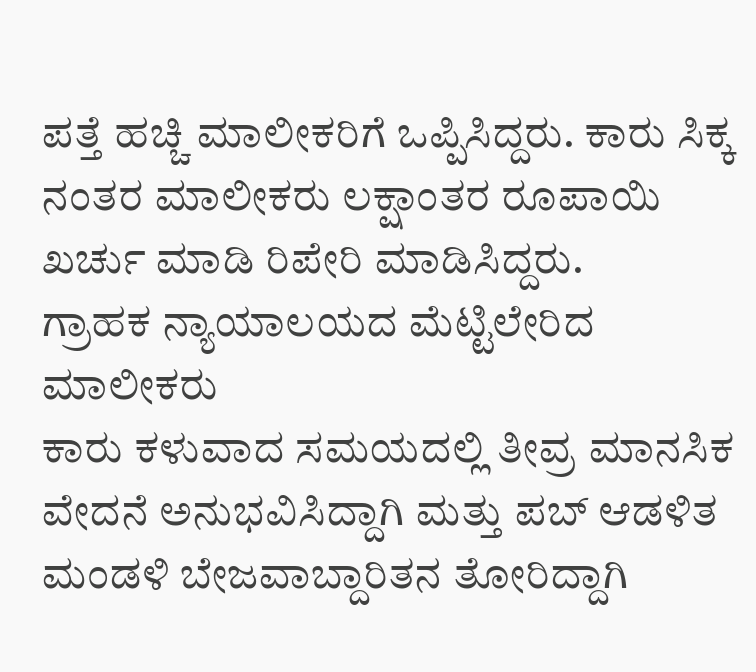ಪತ್ತೆ ಹಚ್ಚಿ ಮಾಲೀಕರಿಗೆ ಒಪ್ಪಿಸಿದ್ದರು. ಕಾರು ಸಿಕ್ಕ ನಂತರ ಮಾಲೀಕರು ಲಕ್ಷಾಂತರ ರೂಪಾಯಿ ಖರ್ಚು ಮಾಡಿ ರಿಪೇರಿ ಮಾಡಿಸಿದ್ದರು.
ಗ್ರಾಹಕ ನ್ಯಾಯಾಲಯದ ಮೆಟ್ಟಿಲೇರಿದ ಮಾಲೀಕರು
ಕಾರು ಕಳುವಾದ ಸಮಯದಲ್ಲಿ ತೀವ್ರ ಮಾನಸಿಕ ವೇದನೆ ಅನುಭವಿಸಿದ್ದಾಗಿ ಮತ್ತು ಪಬ್ ಆಡಳಿತ ಮಂಡಳಿ ಬೇಜವಾಬ್ದಾರಿತನ ತೋರಿದ್ದಾಗಿ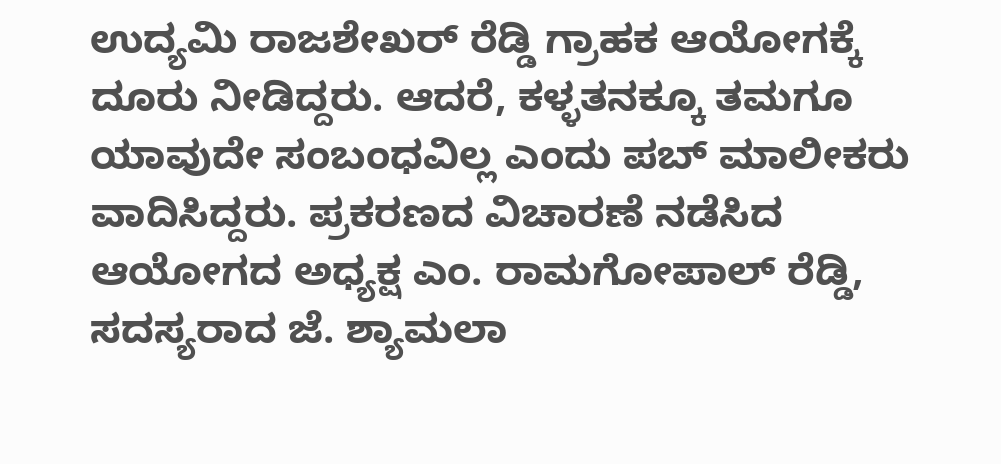ಉದ್ಯಮಿ ರಾಜಶೇಖರ್ ರೆಡ್ಡಿ ಗ್ರಾಹಕ ಆಯೋಗಕ್ಕೆ ದೂರು ನೀಡಿದ್ದರು. ಆದರೆ, ಕಳ್ಳತನಕ್ಕೂ ತಮಗೂ ಯಾವುದೇ ಸಂಬಂಧವಿಲ್ಲ ಎಂದು ಪಬ್ ಮಾಲೀಕರು ವಾದಿಸಿದ್ದರು. ಪ್ರಕರಣದ ವಿಚಾರಣೆ ನಡೆಸಿದ ಆಯೋಗದ ಅಧ್ಯಕ್ಷ ಎಂ. ರಾಮಗೋಪಾಲ್ ರೆಡ್ಡಿ, ಸದಸ್ಯರಾದ ಜೆ. ಶ್ಯಾಮಲಾ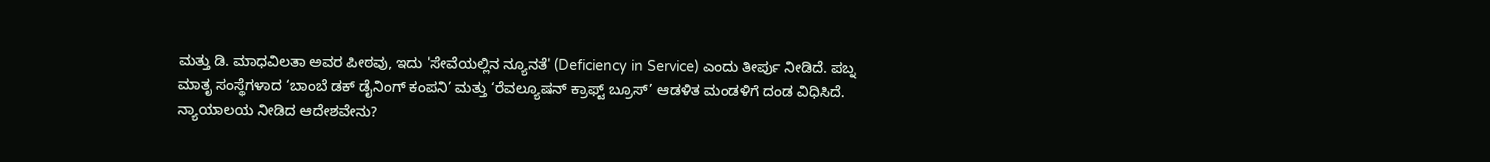ಮತ್ತು ಡಿ. ಮಾಧವಿಲತಾ ಅವರ ಪೀಠವು, ಇದು 'ಸೇವೆಯಲ್ಲಿನ ನ್ಯೂನತೆ' (Deficiency in Service) ಎಂದು ತೀರ್ಪು ನೀಡಿದೆ. ಪಬ್ನ ಮಾತೃ ಸಂಸ್ಥೆಗಳಾದ ‘ಬಾಂಬೆ ಡಕ್ ಡೈನಿಂಗ್ ಕಂಪನಿ’ ಮತ್ತು ‘ರೆವಲ್ಯೂಷನ್ ಕ್ರಾಫ್ಟ್ ಬ್ರೂಸ್’ ಆಡಳಿತ ಮಂಡಳಿಗೆ ದಂಡ ವಿಧಿಸಿದೆ.
ನ್ಯಾಯಾಲಯ ನೀಡಿದ ಆದೇಶವೇನು?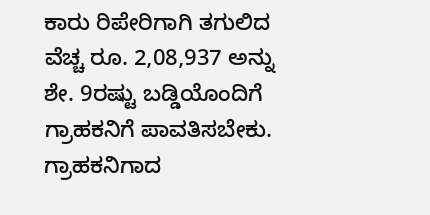ಕಾರು ರಿಪೇರಿಗಾಗಿ ತಗುಲಿದ ವೆಚ್ಚ ರೂ. 2,08,937 ಅನ್ನು ಶೇ. 9ರಷ್ಟು ಬಡ್ಡಿಯೊಂದಿಗೆ ಗ್ರಾಹಕನಿಗೆ ಪಾವತಿಸಬೇಕು. ಗ್ರಾಹಕನಿಗಾದ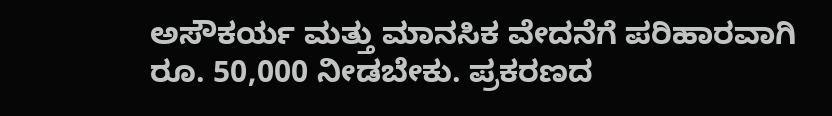ಅಸೌಕರ್ಯ ಮತ್ತು ಮಾನಸಿಕ ವೇದನೆಗೆ ಪರಿಹಾರವಾಗಿ ರೂ. 50,000 ನೀಡಬೇಕು. ಪ್ರಕರಣದ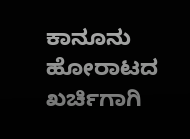ಕಾನೂನು ಹೋರಾಟದ ಖರ್ಚಿಗಾಗಿ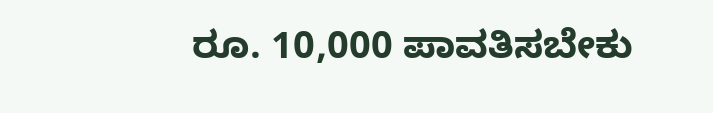ರೂ. 10,000 ಪಾವತಿಸಬೇಕು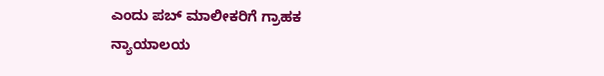ಎಂದು ಪಬ್ ಮಾಲೀಕರಿಗೆ ಗ್ರಾಹಕ ನ್ಯಾಯಾಲಯ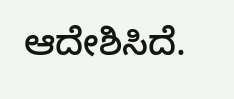ಆದೇಶಿಸಿದೆ.